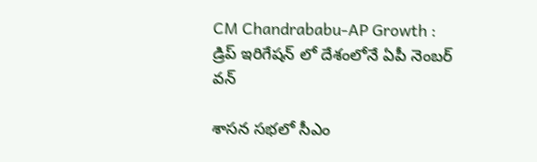CM Chandrababu-AP Growth : డ్రిప్ ఇరిగేష‌న్ లో దేశంలోనే ఏపీ నెంబ‌ర్ వ‌న్

శాస‌న స‌భ‌లో సీఎం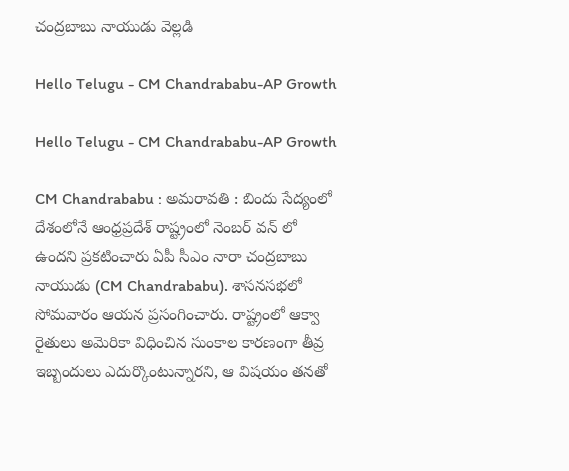చంద్ర‌బాబు నాయుడు వెల్ల‌డి

Hello Telugu - CM Chandrababu-AP Growth

Hello Telugu - CM Chandrababu-AP Growth

CM Chandrababu : అమ‌రావ‌తి : బిందు సేద్యంలో దేశంలోనే ఆంధ్ర‌ప్ర‌దేశ్ రాష్ట్రంలో నెంబ‌ర్ వ‌న్ లో ఉంద‌ని ప్ర‌క‌టించారు ఏపీ సీఎం నారా చంద్ర‌బాబు నాయుడు (CM Chandrababu). శాస‌న‌స‌భ‌లో సోమ‌వారం ఆయ‌న ప్ర‌సంగించారు. రాష్ట్రంలో ఆక్వా రైతులు అమెరికా విధించిన సుంకాల కార‌ణంగా తీవ్ర ఇబ్బందులు ఎదుర్కొంటున్నార‌ని, ఆ విష‌యం త‌న‌తో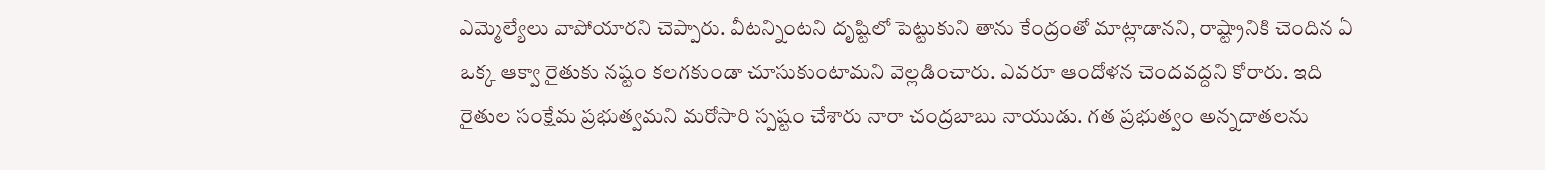ఎమ్మెల్యేలు వాపోయార‌ని చెప్పారు. వీట‌న్నింట‌ని దృష్టిలో పెట్టుకుని తాను కేంద్రంతో మాట్లాడాన‌ని, రాష్ట్రానికి చెందిన ఏ ఒక్క ఆక్వా రైతుకు న‌ష్టం క‌ల‌గ‌కుండా చూసుకుంటామ‌ని వెల్ల‌డించారు. ఎవ‌రూ ఆందోళ‌న చెంద‌వ‌ద్ద‌ని కోరారు. ఇది రైతుల సంక్షేమ ప్ర‌భుత్వ‌మ‌ని మ‌రోసారి స్ప‌ష్టం చేశారు నారా చంద్ర‌బాబు నాయుడు. గ‌త ప్ర‌భుత్వం అన్న‌దాత‌ల‌ను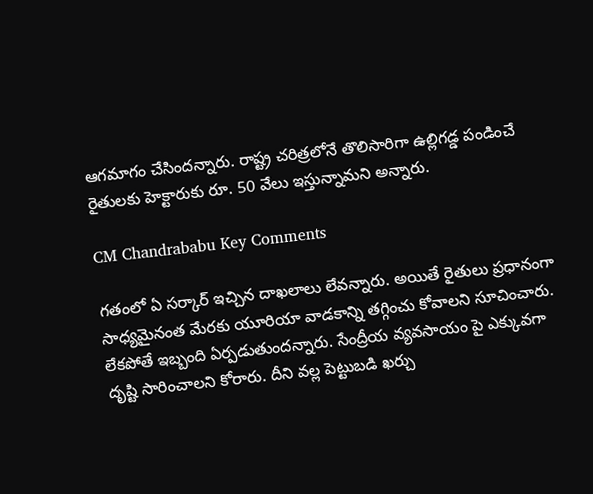ఆగ‌మాగం చేసింద‌న్నారు. రాష్ట్ర చ‌రిత్ర‌లోనే తొలిసారిగా ఉల్లిగ‌డ్డ పండించే రైతుల‌కు హెక్టారుకు రూ. 50 వేలు ఇస్తున్నామ‌ని అన్నారు.

CM Chandrababu Key Comments

గ‌తంలో ఏ స‌ర్కార్ ఇచ్చిన దాఖ‌లాలు లేవ‌న్నారు. అయితే రైతులు ప్ర‌ధానంగా సాధ్య‌మైనంత మేర‌కు యూరియా వాడ‌కాన్ని త‌గ్గించు కోవాల‌ని సూచించారు. లేక‌పోతే ఇబ్బంది ఏర్ప‌డుతుంద‌న్నారు. సేంద్రీయ వ్య‌వ‌సాయం పై ఎక్కువ‌గా దృష్టి సారించాల‌ని కోరారు. దీని వ‌ల్ల పెట్టుబ‌డి ఖ‌ర్చు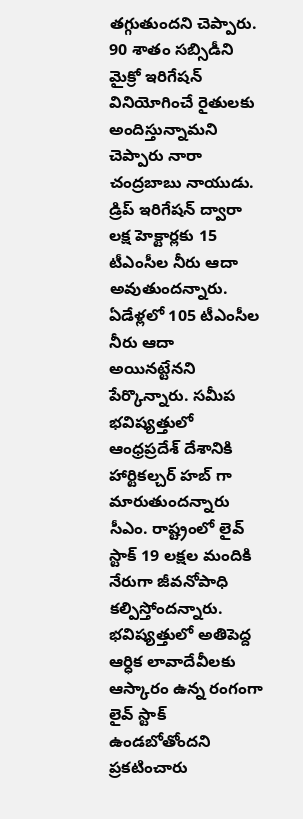త‌గ్గుతుంద‌ని చెప్పారు. 90 శాతం సబ్సిడీని మైక్రో ఇరిగేషన్ వినియోగించే రైతులకు అందిస్తున్నామ‌ని చెప్పారు నారా చంద్ర‌బాబు నాయుడు. డ్రిప్ ఇరిగేషన్ ద్వారా లక్ష హెక్టార్లకు 15 టీఎంసీల నీరు ఆదా అవుతుందన్నారు. ఏడేళ్లలో 105 టీఎంసీల నీరు ఆదా అయినట్టేన‌ని పేర్కొన్నారు. సమీప భవిష్యత్తులో ఆంధ్రప్రదేశ్ దేశానికి హార్టికల్చర్ హబ్ గా మారుతుందన్నారు సీఎం. రాష్ట్రంలో లైవ్ స్టాక్ 19 లక్షల మందికి నేరుగా జీవనోపాధి క‌ల్పిస్తోంద‌న్నారు. భవిష్యత్తులో అతిపెద్ద ఆర్ధిక లావాదేవీలకు ఆస్కారం ఉన్న రంగంగా లైవ్ స్టాక్ ఉండ‌బోతోంద‌ని ప్ర‌క‌టించారు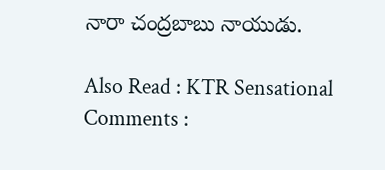నారా చంద్ర‌బాబు నాయుడు.

Also Read : KTR Sensational Comments :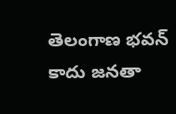తెలంగాణ భ‌వ‌న్ కాదు జ‌న‌తా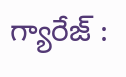గ్యారేజ్ :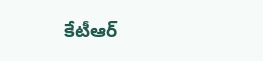కేటీఆర్